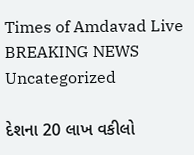Times of Amdavad Live
BREAKING NEWS
Uncategorized

દેશના 20 લાખ વકીલો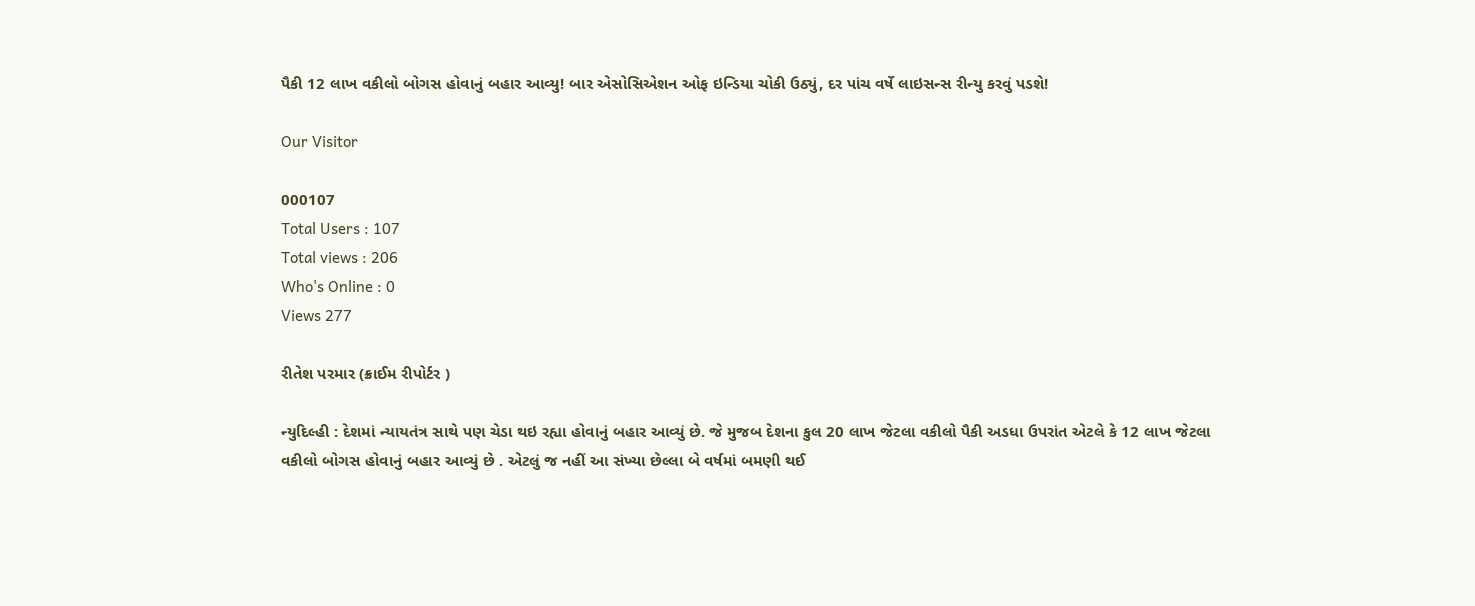પૈકી 12 લાખ વકીલો બોગસ હોવાનું બહાર આવ્યુ! બાર એસોસિએશન ઓફ ઇન્ડિયા ચોકી ઉઠ્યું, દર પાંચ વર્ષે લાઇસન્સ રીન્યુ કરવું પડશે!

Our Visitor

000107
Total Users : 107
Total views : 206
Who's Online : 0
Views 277

રીતેશ પરમાર (ક્રાઈમ રીપોર્ટર )

ન્યુદિલ્હી : દેશમાં ન્યાયતંત્ર સાથે પણ ચેડા થઇ રહ્યા હોવાનું બહાર આવ્યું છે. જે મુજબ દેશના કુલ 20 લાખ જેટલા વકીલો પૈકી અડધા ઉપરાંત એટલે કે 12 લાખ જેટલા વકીલો બોગસ હોવાનું બહાર આવ્યું છે . એટલું જ નહીં આ સંખ્યા છેલ્લા બે વર્ષમાં બમણી થઈ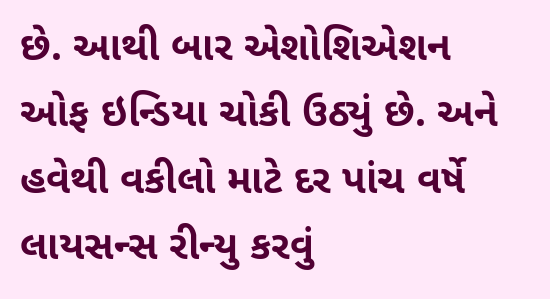છે. આથી બાર એશોશિએશન ઓફ ઇન્ડિયા ચોકી ઉઠ્યું છે. અને હવેથી વકીલો માટે દર પાંચ વર્ષે લાયસન્સ રીન્યુ કરવું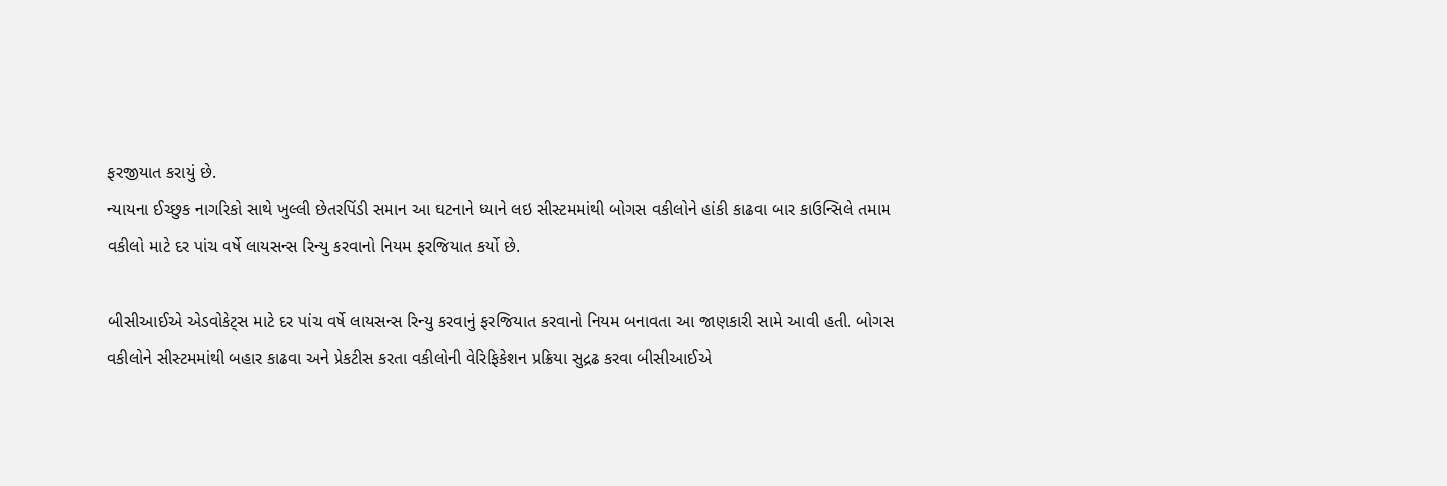ફરજીયાત કરાયું છે.
ન્યાયના ઈચ્છુક નાગરિકો સાથે ખુલ્લી છેતરપિંડી સમાન આ ઘટનાને ધ્યાને લઇ સીસ્ટમમાંથી બોગસ વકીલોને હાંકી કાઢવા બાર કાઉન્સિલે તમામ વકીલો માટે દર પાંચ વર્ષે લાયસન્સ રિન્યુ કરવાનો નિયમ ફરજિયાત કર્યો છે.

બીસીઆઈએ એડવોકેટ્સ માટે દર પાંચ વર્ષે લાયસન્સ રિન્યુ કરવાનું ફરજિયાત કરવાનો નિયમ બનાવતા આ જાણકારી સામે આવી હતી. બોગસ વકીલોને સીસ્ટમમાંથી બહાર કાઢવા અને પ્રેકટીસ કરતા વકીલોની વેરિફિકેશન પ્રક્રિયા સુદ્રઢ કરવા બીસીઆઈએ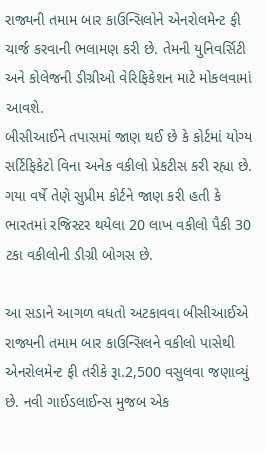રાજ્યની તમામ બાર કાઉન્સિલોને એનરોલમેન્ટ ફી ચાર્જ કરવાની ભલામણ કરી છે. તેમની યુનિવર્સિટી અને કોલેજની ડીગ્રીઓ વેરિફિકેશન માટે મોકલવામાં આવશે.
બીસીઆઈને તપાસમાં જાણ થઈ છે કે કોર્ટમાં યોગ્ય સર્ટિફિકેટો વિના અનેક વકીલો પ્રેકટીસ કરી રહ્યા છે. ગયા વર્ષે તેણે સુપ્રીમ કોર્ટને જાણ કરી હતી કે ભારતમાં રજિસ્ટર થયેલા 20 લાખ વકીલો પૈકી 30 ટકા વકીલોની ડીગ્રી બોગસ છે.

આ સડાને આગળ વધતો અટકાવવા બીસીઆઈએ રાજ્યની તમામ બાર કાઉન્સિલને વકીલો પાસેથી એનરોલમેન્ટ ફી તરીકે રૂા.2,500 વસુલવા જણાવ્યું છે. નવી ગાઈડલાઈન્સ મુજબ એક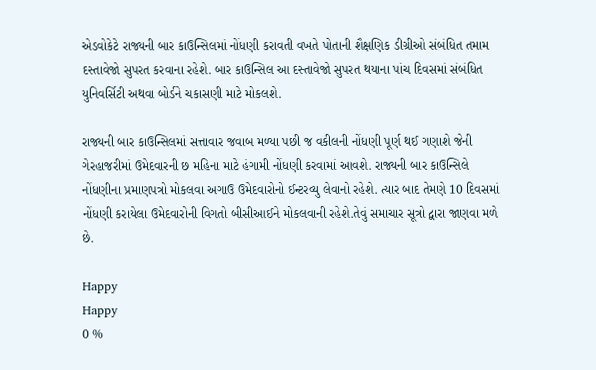એડવોકેટે રાજ્યની બાર કાઉન્સિલમાં નોંધણી કરાવતી વખતે પોતાની શૈક્ષણિક ડીગ્રીઓ સંબંધિત તમામ દસ્તાવેજો સુપરત કરવાના રહેશે. બાર કાઉન્સિલ આ દસ્તાવેજો સુપરત થયાના પાંચ દિવસમાં સંબંધિત યુનિવર્સિટી અથવા બોર્ડને ચકાસણી માટે મોકલશે.

રાજ્યની બાર કાઉન્સિલમાં સત્તાવાર જવાબ મળ્યા પછી જ વકીલની નોંધણી પૂર્ણ થઈ ગણાશે જેની ગેરહાજરીમાં ઉમેદવારની છ મહિના માટે હંગામી નોંધણી કરવામાં આવશે. રાજ્યની બાર કાઉન્સિલે નોંધણીના પ્રમાણપત્રો મોકલવા અગાઉ ઉમેદવારોનો ઈન્ટરવ્યુ લેવાનો રહેશે. ત્યાર બાદ તેમણે 10 દિવસમાં નોંધણી કરાયેલા ઉમેદવારોની વિગતો બીસીઆઈને મોકલવાની રહેશે.તેવું સમાચાર સૂત્રો દ્વારા જાણવા મળે છે.

Happy
Happy
0 %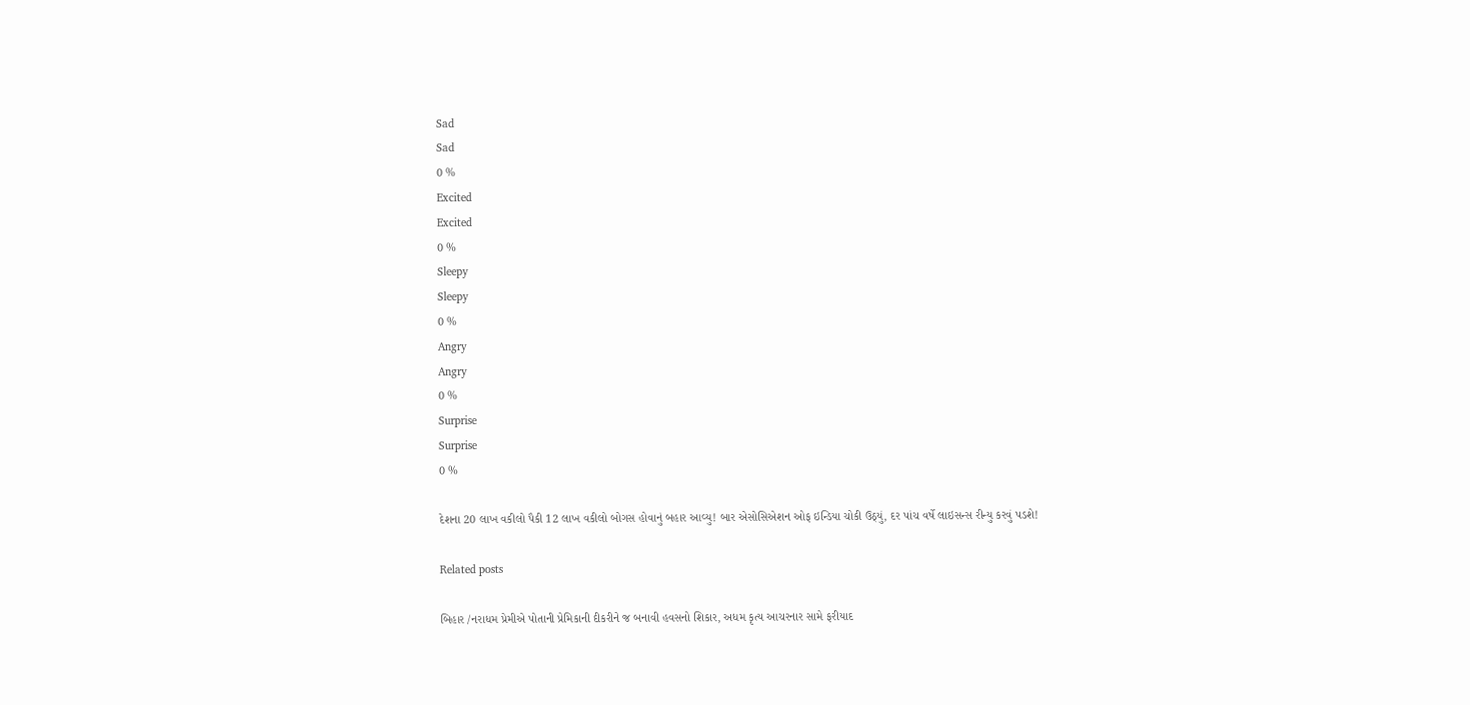Sad
Sad
0 %
Excited
Excited
0 %
Sleepy
Sleepy
0 %
Angry
Angry
0 %
Surprise
Surprise
0 %

દેશના 20 લાખ વકીલો પૈકી 12 લાખ વકીલો બોગસ હોવાનું બહાર આવ્યુ! બાર એસોસિએશન ઓફ ઇન્ડિયા ચોકી ઉઠ્યું, દર પાંચ વર્ષે લાઇસન્સ રીન્યુ કરવું પડશે!

Related posts

બિહાર /નરાધમ પ્રેમીએ પોતાની પ્રેમિકાની દીકરીને જ બનાવી હવસનો શિકાર, અધમ કૃત્ય આચરનાર સામે ફરીયાદ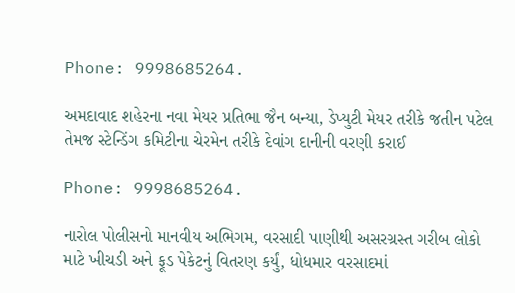Phone: 9998685264.

અમદાવાદ શહેરના નવા મેયર પ્રતિભા જૈન બન્યા, ડેપ્યુટી મેયર તરીકે જતીન પટેલ તેમજ સ્ટેન્ડિંગ કમિટીના ચેરમેન તરીકે દેવાંગ દાનીની વરણી કરાઈ

Phone: 9998685264.

નારોલ પોલીસનો માનવીય અભિગમ, વરસાદી પાણીથી અસરગ્રસ્ત ગરીબ લોકો માટે ખીચડી અને ફૂડ પેકેટનું વિતરણ કર્યું, ધોધમાર વરસાદમાં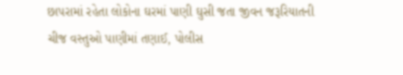છાપરામાં રહેતા લોકોના ઘરમાં પાણી ઘુસી જતા જીવન જરૂરિયાતની ચીજ વસ્તુઓ પાણીમાં તણાઈ, પોલીસ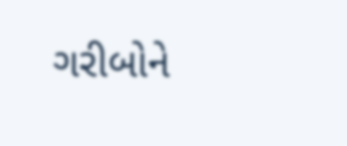ગરીબોને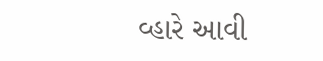વ્હારે આવી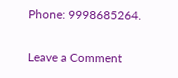Phone: 9998685264.

Leave a Comment